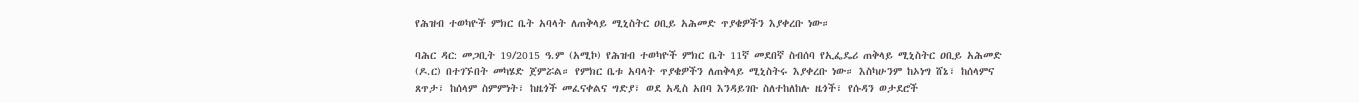የሕዝብ ተወካዮች ምክር ቤት አባላት ለጠቅላይ ሚኒስትር ዐቢይ አሕመድ ጥያቄዎችን እያቀረቡ ነው።

ባሕር ዳር: መጋቢት 19/2015 ዓ.ም (አሚኮ) የሕዝብ ተወካዮች ምክር ቤት 11ኛ መደበኛ ስብሰባ የኢፌዴሪ ጠቅላይ ሚኒስትር ዐቢይ አሕመድ (ዶ.ር) በተገኙበት መካሄድ ጀምሯል። የምክር ቤቱ አባላት ጥያቄዎችን ለጠቅላይ ሚኒስትሩ እያቀረቡ ነው። እስካሁንም ከኦነግ ሸኔ፣ ከሰላምና ጸጥታ፣ ከሰላም ስምምነት፣ ከዜጎች መፈናቀልና ግድያ፣ ወደ አዲስ አበባ እንዳይገቡ ስለተከለከሉ ዜጎች፣ የሱዳን ወታደሮች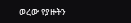ወረው የያዙትን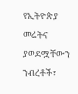የኢትዮጵያ መሬትና ያወደሟቸውን ንብረቶች፣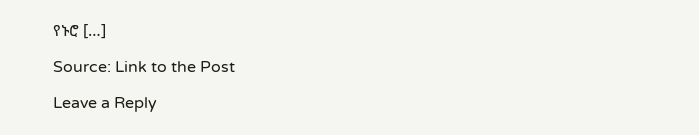የኑሮ […]

Source: Link to the Post

Leave a Reply